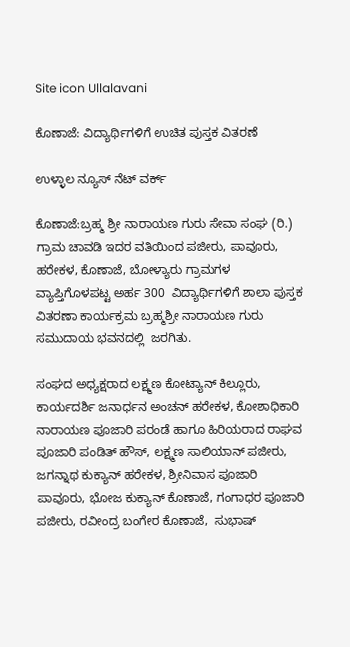Site icon Ullalavani

ಕೊಣಾಜೆ: ವಿದ್ಯಾರ್ಥಿಗಳಿಗೆ ಉಚಿತ ಪುಸ್ತಕ ವಿತರಣೆ

ಉಳ್ಳಾಲ ನ್ಯೂಸ್ ನೆಟ್ ವರ್ಕ್

ಕೊಣಾಜೆ:ಬ್ರಹ್ಮ ಶ್ರೀ ನಾರಾಯಣ ಗುರು ಸೇವಾ ಸಂಘ (ರಿ.) ಗ್ರಾಮ ಚಾವಡಿ ಇದರ ವತಿಯಿಂದ ಪಜೀರು, ಪಾವೂರು, ಹರೇಕಳ, ಕೊಣಾಜೆ, ಬೋಳ್ಯಾರು ಗ್ರಾಮಗಳ ವ್ಯಾಪ್ತಿಗೊಳಪಟ್ಟ ಅರ್ಹ 300  ವಿದ್ಯಾರ್ಥಿಗಳಿಗೆ ಶಾಲಾ ಪುಸ್ತಕ ವಿತರಣಾ ಕಾರ್ಯಕ್ರಮ ಬ್ರಹ್ಮಶ್ರೀ ನಾರಾಯಣ ಗುರು ಸಮುದಾಯ ಭವನದಲ್ಲಿ  ಜರಗಿತು.

ಸಂಘದ ಅಧ್ಯಕ್ಷರಾದ ಲಕ್ಷ್ಮಣ ಕೋಟ್ಯಾನ್ ಕಿಲ್ಲೂರು, ಕಾರ್ಯದರ್ಶಿ ಜನಾರ್ಧನ ಅಂಚನ್ ಹರೇಕಳ, ಕೋಶಾಧಿಕಾರಿ ನಾರಾಯಣ ಪೂಜಾರಿ ಪರಂಡೆ ಹಾಗೂ ಹಿರಿಯರಾದ ರಾಘವ ಪೂಜಾರಿ ಪಂಡಿತ್ ಹೌಸ್, ಲಕ್ಷ್ಮಣ ಸಾಲಿಯಾನ್ ಪಜೀರು, ಜಗನ್ನಾಥ ಕುಕ್ಯಾನ್ ಹರೇಕಳ, ಶ್ರೀನಿವಾಸ ಪೂಜಾರಿ ಪಾವೂರು, ಭೋಜ ಕುಕ್ಯಾನ್ ಕೊಣಾಜೆ, ಗಂಗಾಧರ ಪೂಜಾರಿ ಪಜೀರು, ರವೀಂದ್ರ ಬಂಗೇರ ಕೊಣಾಜೆ,  ಸುಭಾಷ್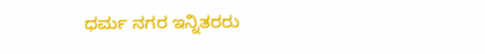ಧರ್ಮ ನಗರ ಇನ್ನಿತರರು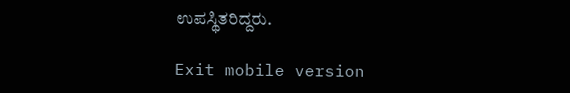ಉಪಸ್ಥಿತರಿದ್ದರು.

Exit mobile version